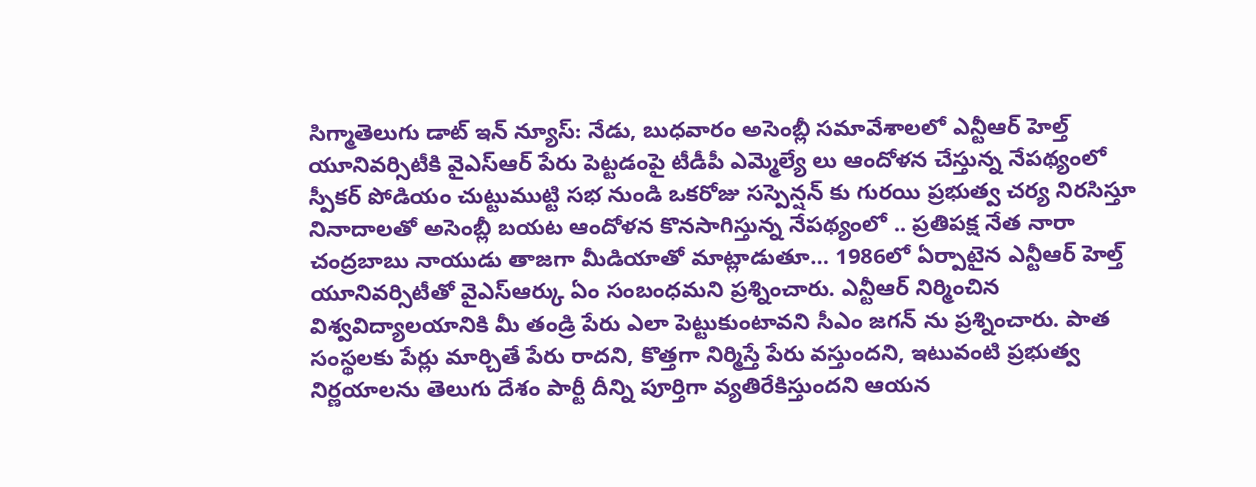సిగ్మాతెలుగు డాట్ ఇన్ న్యూస్: నేడు, బుధవారం అసెంబ్లీ సమావేశాలలో ఎన్టీఆర్ హెల్త్ యూనివర్సిటీకి వైఎస్ఆర్ పేరు పెట్టడంపై టీడీపీ ఎమ్మెల్యే లు ఆందోళన చేస్తున్న నేపథ్యంలో స్పీకర్ పోడియం చుట్టుముట్టి సభ నుండి ఒకరోజు సస్పెన్షన్ కు గురయి ప్రభుత్వ చర్య నిరసిస్తూ నినాదాలతో అసెంబ్లీ బయట ఆందోళన కొనసాగిస్తున్న నేపథ్యంలో .. ప్రతిపక్ష నేత నారా చంద్రబాబు నాయుడు తాజగా మీడియాతో మాట్లాడుతూ… 1986లో ఏర్పాటైన ఎన్టీఆర్ హెల్త్ యూనివర్సిటీతో వైఎస్ఆర్కు ఏం సంబంధమని ప్రశ్నించారు. ఎన్టీఆర్ నిర్మించిన విశ్వవిద్యాలయానికి మీ తండ్రి పేరు ఎలా పెట్టుకుంటావని సీఎం జగన్ ను ప్రశ్నించారు. పాత సంస్థలకు పేర్లు మార్చితే పేరు రాదని, కొత్తగా నిర్మిస్తే పేరు వస్తుందని, ఇటువంటి ప్రభుత్వ నిర్ణయాలను తెలుగు దేశం పార్టీ దీన్ని పూర్తిగా వ్యతిరేకిస్తుందని ఆయన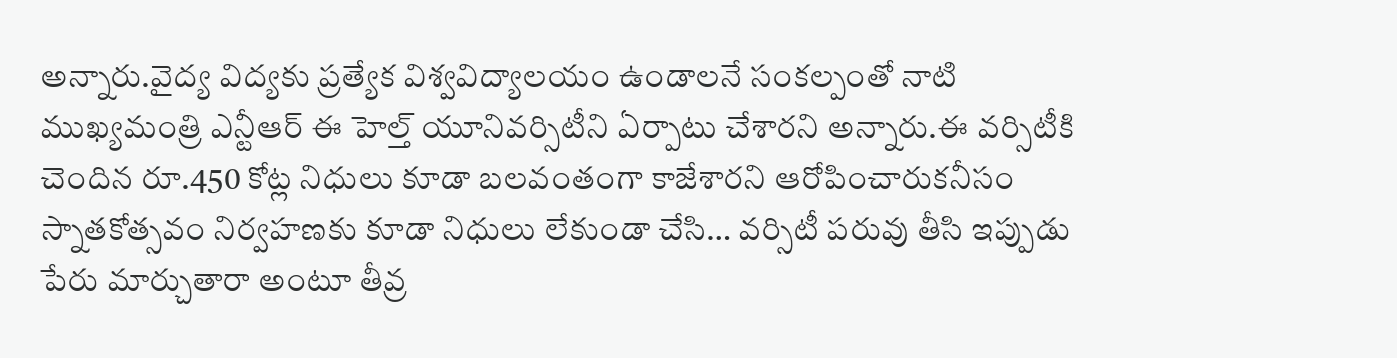అన్నారు.వైద్య విద్యకు ప్రత్యేక విశ్వవిద్యాలయం ఉండాలనే సంకల్పంతో నాటి ముఖ్యమంత్రి ఎన్టీఆర్ ఈ హెల్త్ యూనివర్సిటీని ఏర్పాటు చేశారని అన్నారు.ఈ వర్సిటీకి చెందిన రూ.450 కోట్ల నిధులు కూడా బలవంతంగా కాజేశారని ఆరోపించారుకనీసం స్నాతకోత్సవం నిర్వహణకు కూడా నిధులు లేకుండా చేసి… వర్సిటీ పరువు తీసి ఇప్పుడు పేరు మార్చుతారా అంటూ తీవ్ర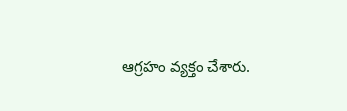ఆగ్రహం వ్యక్తం చేశారు.